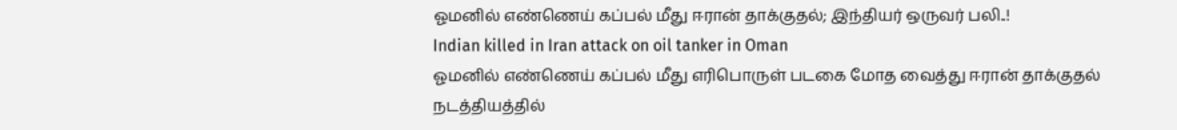ஓமனில் எண்ணெய் கப்பல் மீது ஈரான் தாக்குதல்; இந்தியர் ஒருவர் பலி..!
Indian killed in Iran attack on oil tanker in Oman
ஓமனில் எண்ணெய் கப்பல் மீது எரிபொருள் படகை மோத வைத்து ஈரான் தாக்குதல் நடத்தியத்தில்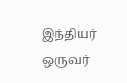இந்தியர் ஒருவர்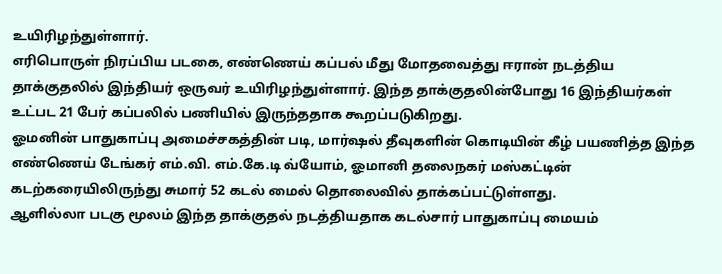உயிரிழந்துள்ளார்.
எரிபொருள் நிரப்பிய படகை, எண்ணெய் கப்பல் மீது மோதவைத்து ஈரான் நடத்திய தாக்குதலில் இந்தியர் ஒருவர் உயிரிழந்துள்ளார். இந்த தாக்குதலின்போது 16 இந்தியர்கள் உட்பட 21 பேர் கப்பலில் பணியில் இருந்ததாக கூறப்படுகிறது.
ஓமனின் பாதுகாப்பு அமைச்சகத்தின் படி, மார்ஷல் தீவுகளின் கொடியின் கீழ் பயணித்த இந்த எண்ணெய் டேங்கர் எம்.வி. எம்.கே.டி வ்யோம், ஓமானி தலைநகர் மஸ்கட்டின் கடற்கரையிலிருந்து சுமார் 52 கடல் மைல் தொலைவில் தாக்கப்பட்டுள்ளது.
ஆளில்லா படகு மூலம் இந்த தாக்குதல் நடத்தியதாக கடல்சார் பாதுகாப்பு மையம்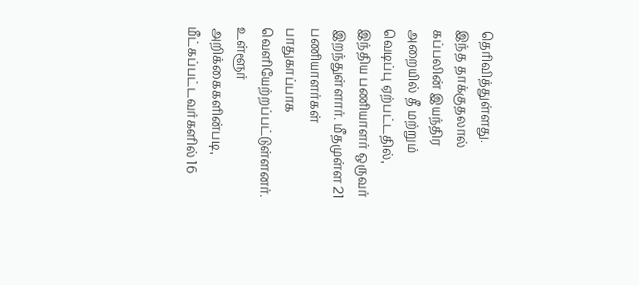தெரிவித்துள்ளது.
இந்த தாக்குதலால் கப்பலின் இயந்திர அறையில் தீ மற்றும் வெடிப்பு ஏற்பட்டதில், இந்திய பணியாளர் ஒருவர் இறந்துள்ளார். மீதமுள்ள 21 பணியாளர்கள் பாதுகாப்பாக வெளியேற்றப்பட்டுள்ளனர். உள்ளூர் அறிக்கைகளின்படி, மீட்கப்பட்டவர்களில் 16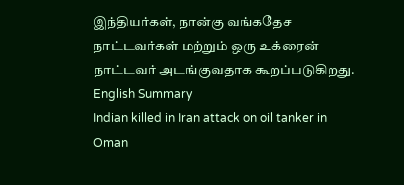இந்தியர்கள், நான்கு வங்கதேச நாட்டவர்கள் மற்றும் ஒரு உக்ரைன் நாட்டவர் அடங்குவதாக கூறப்படுகிறது.
English Summary
Indian killed in Iran attack on oil tanker in Oman